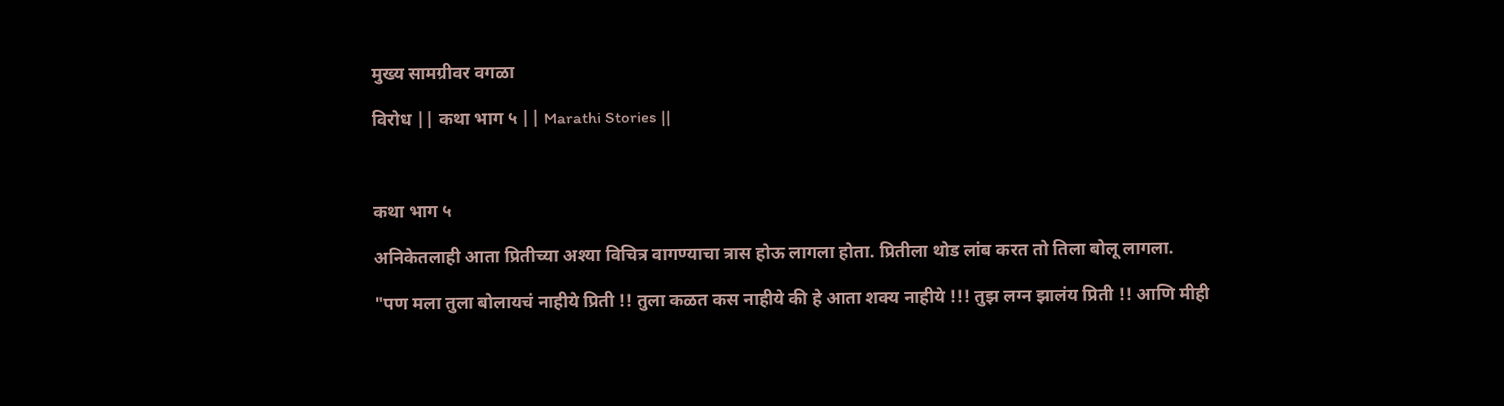मुख्य सामग्रीवर वगळा

विरोध || कथा भाग ५ || Marathi Stories ||



कथा भाग ५

अनिकेतलाही आता प्रितीच्या अश्या विचित्र वागण्याचा त्रास होऊ लागला होता. प्रितीला थोड लांब करत तो तिला बोलू लागला.

"पण मला तुला बोलायचं नाहीये प्रिती !! तुला कळत कस नाहीये की हे आता शक्य नाहीये !!! तुझ लग्न झालंय प्रिती !! आणि मीही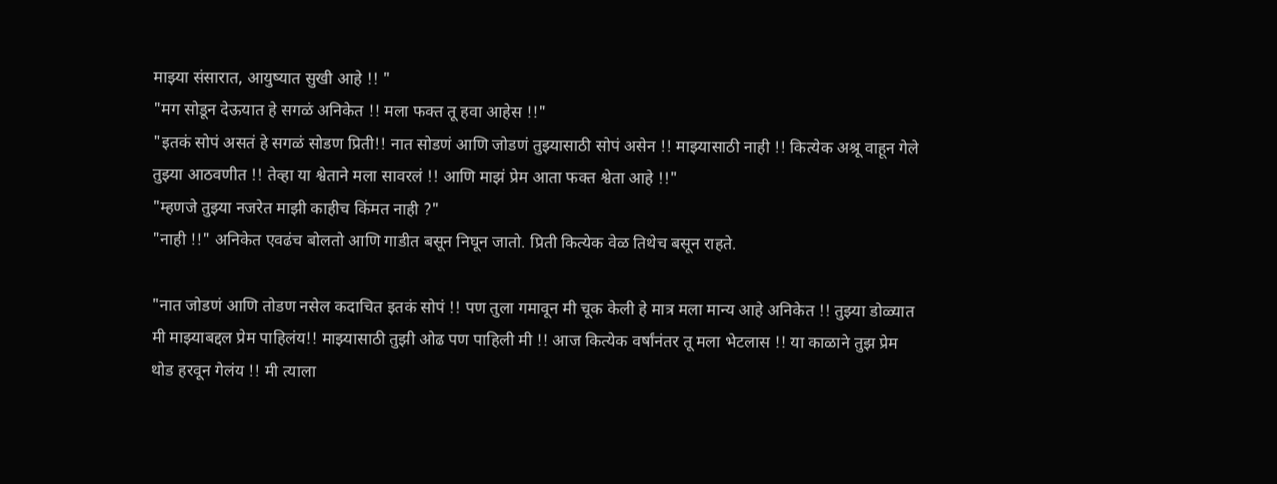माझ्या संसारात, आयुष्यात सुखी आहे !! "
"मग सोडून देऊयात हे सगळं अनिकेत !! मला फक्त तू हवा आहेस !!"
"इतकं सोपं असतं हे सगळं सोडण प्रिती!! नात सोडणं आणि जोडणं तुझ्यासाठी सोपं असेन !! माझ्यासाठी नाही !! कित्येक अश्रू वाहून गेले तुझ्या आठवणीत !! तेव्हा या श्वेताने मला सावरलं !! आणि माझं प्रेम आता फक्त श्वेता आहे !!"
"म्हणजे तुझ्या नजरेत माझी काहीच किंमत नाही ?"
"नाही !!" अनिकेत एवढंच बोलतो आणि गाडीत बसून निघून जातो. प्रिती कित्येक वेळ तिथेच बसून राहते.

"नात जोडणं आणि तोडण नसेल कदाचित इतकं सोपं !! पण तुला गमावून मी चूक केली हे मात्र मला मान्य आहे अनिकेत !! तुझ्या डोळ्यात मी माझ्याबद्दल प्रेम पाहिलंय!! माझ्यासाठी तुझी ओढ पण पाहिली मी !! आज कित्येक वर्षांनंतर तू मला भेटलास !! या काळाने तुझ प्रेम थोड हरवून गेलंय !! मी त्याला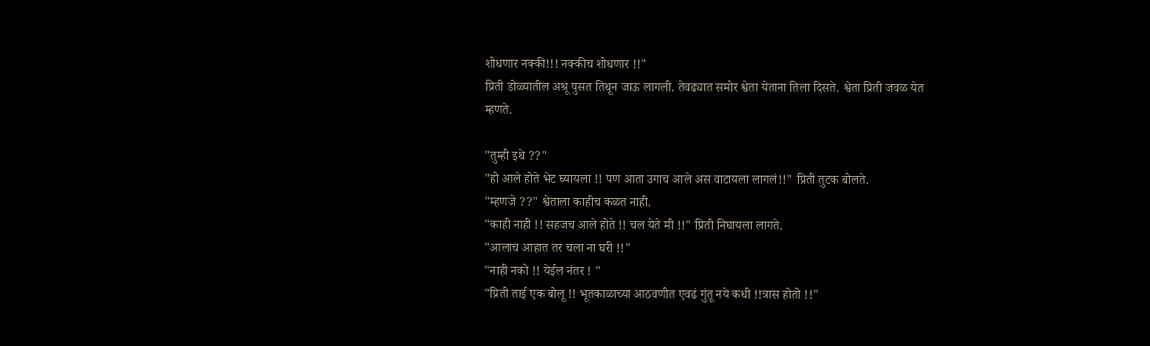शोधणार नक्की!!! नक्कीच शोधणार !!"
प्रिती डोळ्यातील अश्रू पुसत तिथून जाऊ लागली. तेवढ्यात समोर श्वेता येताना तिला दिसते. श्वेता प्रिती जवळ येत म्हणते.

"तुम्ही इथे ??"
"हो आले होते भेट घ्यायला !! पण आता उगाच आले अस वाटायला लागलं!!" प्रिती तुटक बोलते.
"म्हणजे ??" श्वेताला काहीच कळत नाही.
"काही नाही !! सहजच आले होते !! चल येते मी !!" प्रिती निघायला लागते.
"आलाच आहात तर चला ना घरी !!"
"नाही नको !! येईल नंतर ! "
"प्रिती ताई एक बोलू !! भूतकाळाच्या आठवणीत एवढं गुंतू नये कधी !!त्रास होतो !!"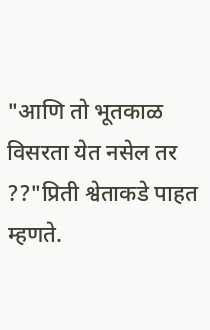"आणि तो भूतकाळ विसरता येत नसेल तर ??"प्रिती श्वेताकडे पाहत म्हणते.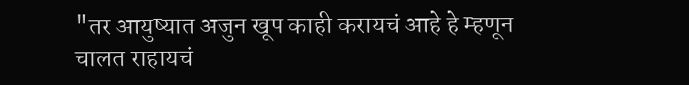"तर आयुष्यात अजुन खूप काही करायचं आहे हे म्हणून चालत राहायचं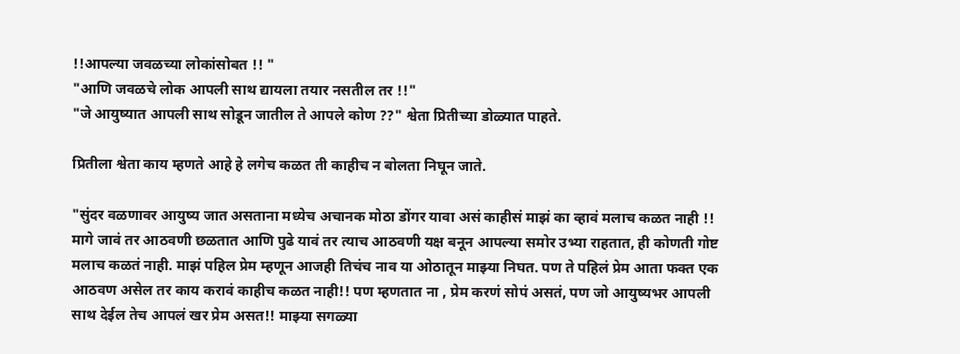!!आपल्या जवळच्या लोकांसोबत !! "
"आणि जवळचे लोक आपली साथ द्यायला तयार नसतील तर !!"
"जे आयुष्यात आपली साथ सोडून जातील ते आपले कोण ??" श्वेता प्रितीच्या डोळ्यात पाहते.

प्रितीला श्वेता काय म्हणते आहे हे लगेच कळत ती काहीच न बोलता निघून जाते.

"सुंदर वळणावर आयुष्य जात असताना मध्येच अचानक मोठा डोंगर यावा असं काहीसं माझं का व्हावं मलाच कळत नाही !! मागे जावं तर आठवणी छळतात आणि पुढे यावं तर त्याच आठवणी यक्ष बनून आपल्या समोर उभ्या राहतात, ही कोणती गोष्ट मलाच कळतं नाही. माझं पहिल प्रेम म्हणून आजही तिचंच नाव या ओठातून माझ्या निघत. पण ते पहिलं प्रेम आता फक्त एक आठवण असेल तर काय करावं काहीच कळत नाही!! पण म्हणतात ना , प्रेम करणं सोपं असतं, पण जो आयुष्यभर आपली साथ देईल तेच आपलं खर प्रेम असत!! माझ्या सगळ्या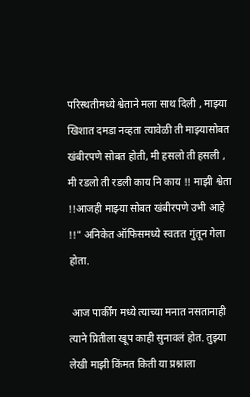परिस्थतीमध्ये श्वेताने मला साथ दिली , माझ्या खिशात दमडा नव्हता त्यावेळी ती माझ्यासोबत खंबीरपणे सोबत होती, मी हसलो ती हसली , मी रडलो ती रडली काय नि काय !! माझी श्वेता !!आजही माझ्या सोबत खंबीरपणे उभी आहे !!" अनिकेत ऑफिसमध्ये स्वतःत गुंतून गेला होता.

 आज पार्कींग मध्ये त्याच्या मनात नसतानाही त्याने प्रितीला खूप काही सुनावलं होत. तुझ्या लेखी माझी किंमत किती या प्रश्नाला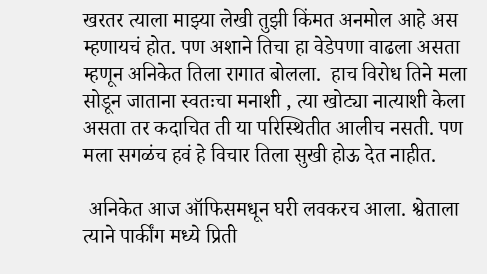खरतर त्याला माझ्या लेखी तुझी किंमत अनमोल आहे अस म्हणायचं होत. पण अशाने तिचा हा वेडेपणा वाढला असता म्हणून अनिकेत तिला रागात बोलला.  हाच विरोध तिने मला सोडून जाताना स्वतःचा मनाशी , त्या खोट्या नात्याशी केला असता तर कदाचित ती या परिस्थितीत आलीच नसती. पण मला सगळंच हवं हे विचार तिला सुखी होऊ देत नाहीत.

 अनिकेत आज ऑफिसमधून घरी लवकरच आला. श्वेताला त्याने पार्कींग मध्ये प्रिती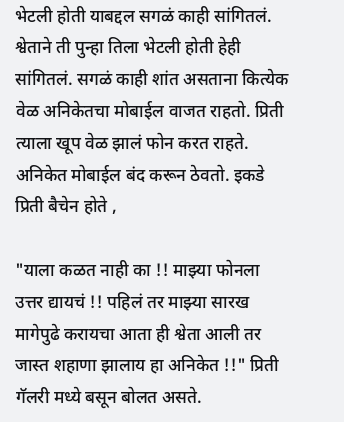भेटली होती याबद्दल सगळं काही सांगितलं. श्वेताने ती पुन्हा तिला भेटली होती हेही सांगितलं. सगळं काही शांत असताना कित्येक वेळ अनिकेतचा मोबाईल वाजत राहतो. प्रिती त्याला खूप वेळ झालं फोन करत राहते. अनिकेत मोबाईल बंद करून ठेवतो. इकडे प्रिती बैचेन होते ,

"याला कळत नाही का !! माझ्या फोनला उत्तर द्यायचं !! पहिलं तर माझ्या सारख मागेपुढे करायचा आता ही श्वेता आली तर जास्त शहाणा झालाय हा अनिकेत !!" प्रिती गॅलरी मध्ये बसून बोलत असते.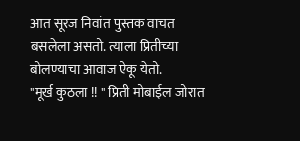आत सूरज निवांत पुस्तक वाचत बसलेला असतो. त्याला प्रितीच्या बोलण्याचा आवाज ऐकू येतो.
"मूर्ख कुठला !! " प्रिती मोबाईल जोरात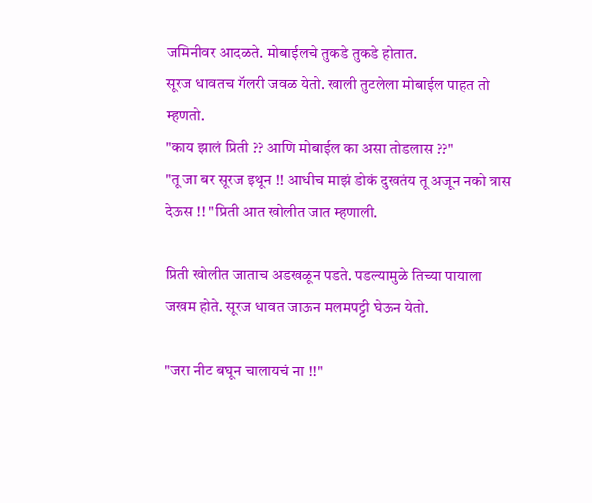जमिनीवर आदळते. मोबाईलचे तुकडे तुकडे होतात.
सूरज धावतच गॅलरी जवळ येतो. खाली तुटलेला मोबाईल पाहत तो म्हणतो.
"काय झालं प्रिती ?? आणि मोबाईल का असा तोडलास ??"
"तू जा बर सूरज इथून !! आधीच माझं डोकं दुखतंय तू अजून नको त्रास देऊस !! "प्रिती आत खोलीत जात म्हणाली.

प्रिती खोलीत जाताच अडखळून पडते. पडल्यामुळे तिच्या पायाला जखम होते. सूरज धावत जाऊन मलमपट्टी घेऊन येतो.

"जरा नीट बघून चालायचं ना !!"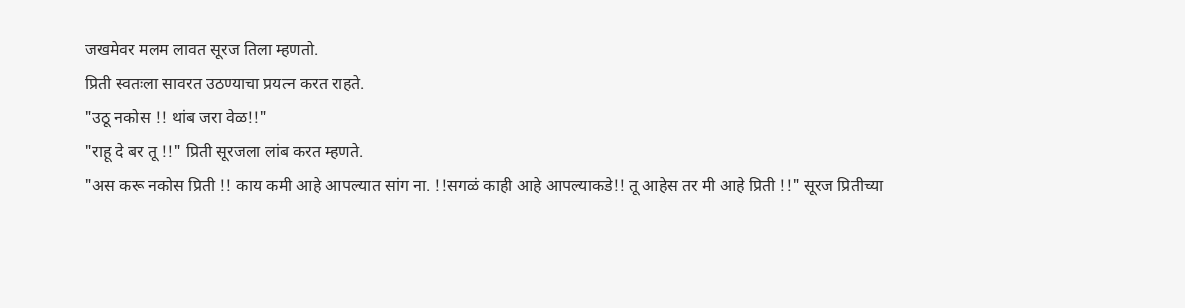जखमेवर मलम लावत सूरज तिला म्हणतो.
प्रिती स्वतःला सावरत उठण्याचा प्रयत्न करत राहते.
"उठू नकोस !! थांब जरा वेळ!!"
"राहू दे बर तू !!" प्रिती सूरजला लांब करत म्हणते.
"अस करू नकोस प्रिती !! काय कमी आहे आपल्यात सांग ना. !!सगळं काही आहे आपल्याकडे!! तू आहेस तर मी आहे प्रिती !!" सूरज प्रितीच्या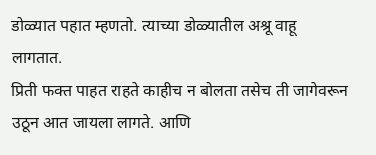डोळ्यात पहात म्हणतो. त्याच्या डोळ्यातील अश्रू वाहू लागतात.
प्रिती फक्त पाहत राहते काहीच न बोलता तसेच ती जागेवरून उठून आत जायला लागते. आणि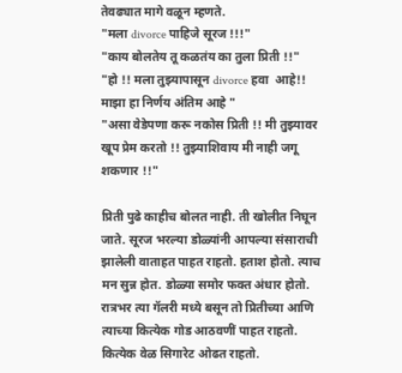तेवढ्यात मागे वळून म्हणते.
"मला divorce पाहिजे सूरज !!!"
"काय बोलतेय तू कळतंय का तुला प्रिती !!"
"हो !! मला तुझ्यापासून divorce हवा  आहे!! माझा हा निर्णय अंतिम आहे "
"असा वेडेपणा करू नकोस प्रिती !! मी तुझ्यावर खूप प्रेम करतो !! तुझ्याशिवाय मी नाही जगू शकणार !!"

प्रिती पुढे काहीच बोलत नाही. ती खोलीत निघून जाते. सूरज भरल्या डोळ्यांनी आपल्या संसाराची झालेली वाताहत पाहत राहतो. हताश होतो. त्याच मन सुन्न होत. डोळ्या समोर फक्त अंधार होतो. रात्रभर त्या गॅलरी मध्ये बसून तो प्रितीच्या आणि त्याच्या कित्येक गोड आठवणीं पाहत राहतो. कित्येक वेळ सिगारेट ओढत राहतो.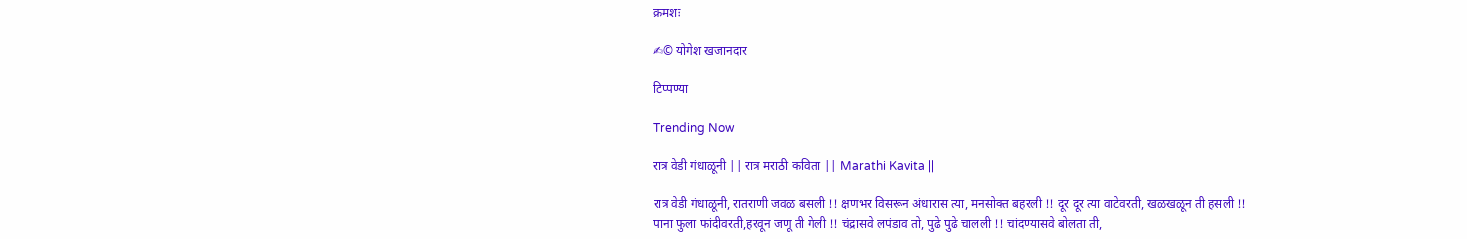क्रमशः

✍© योगेश खजानदार

टिप्पण्या

Trending Now

रात्र वेडी गंधाळूनी || रात्र मराठी कविता || Marathi Kavita ||

रात्र वेडी गंधाळूनी, रातराणी जवळ बसली !! क्षणभर विसरून अंधारास त्या, मनसोक्त बहरली !! दूर दूर त्या वाटेवरती, खळखळून ती हसली !! पाना फुला फांदीवरती,हरवून जणू ती गेली !! चंद्रासवे लपंडाव तो, पुढे पुढे चालली !! चांदण्यासवे बोलता ती,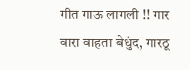गीत गाऊ लागली !! गार वारा वाहता बेधुंद, गारठू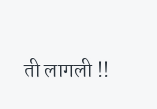ती लागली !!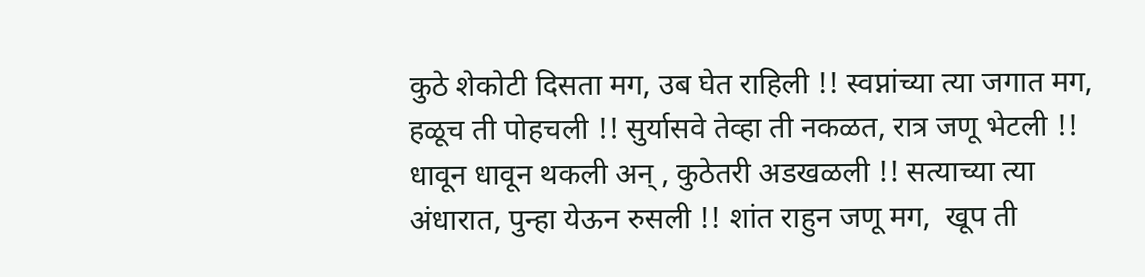कुठे शेकोटी दिसता मग, उब घेत राहिली !! स्वप्नांच्या त्या जगात मग, हळूच ती पोहचली !! सुर्यासवे तेव्हा ती नकळत, रात्र जणू भेटली !! धावून धावून थकली अन् , कुठेतरी अडखळली !! सत्याच्या त्या अंधारात, पुन्हा येऊन रुसली !! शांत राहुन जणू मग,  खूप ती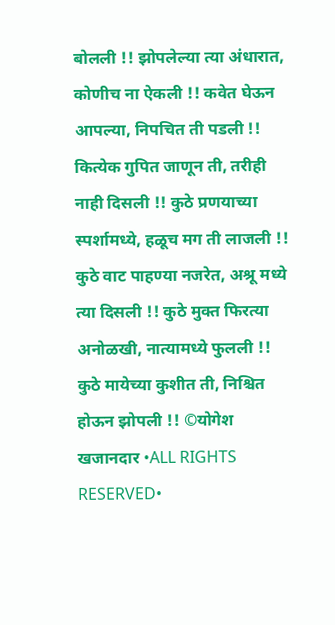बोलली !! झोपलेल्या त्या अंधारात, कोणीच ना ऐकली !! कवेत घेऊन आपल्या, निपचित ती पडली !! कित्येक गुपित जाणून ती, तरीही नाही दिसली !! कुठे प्रणयाच्या स्पर्शामध्ये, हळूच मग ती लाजली !! कुठे वाट पाहण्या नजरेत, अश्रू मध्ये त्या दिसली !! कुठे मुक्त फिरत्या अनोळखी, नात्यामध्ये फुलली !! कुठे मायेच्या कुशीत ती, निश्चित होऊन झोपली !! ©योगेश खजानदार •ALL RIGHTS RESERVED•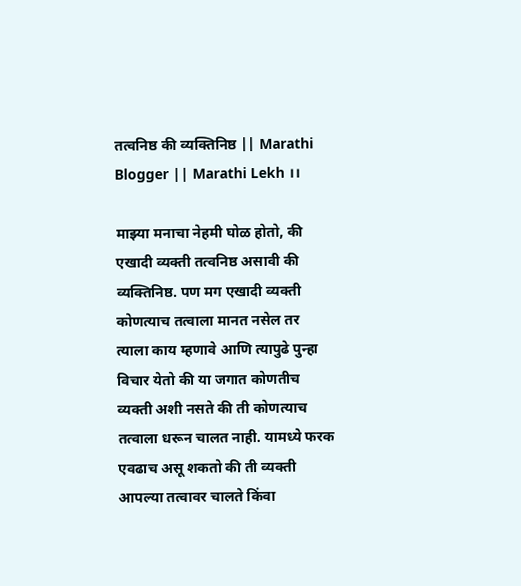तत्वनिष्ठ की व्यक्तिनिष्ठ || Marathi Blogger || Marathi Lekh ।।

माझ्या मनाचा नेहमी घोळ होतो, की एखादी व्यक्ती तत्वनिष्ठ असावी की व्यक्तिनिष्ठ. पण मग एखादी व्यक्ती कोणत्याच तत्वाला मानत नसेल तर त्याला काय म्हणावे आणि त्यापुढे पुन्हा विचार येतो की या जगात कोणतीच व्यक्ती अशी नसते की ती कोणत्याच तत्वाला धरून चालत नाही. यामध्ये फरक एवढाच असू शकतो की ती व्यक्ती आपल्या तत्वावर चालते किंवा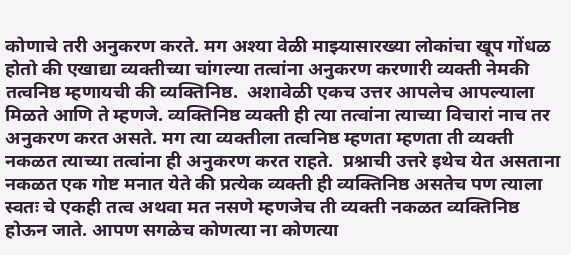कोणाचे तरी अनुकरण करते. मग अश्या वेळी माझ्यासारख्या लोकांचा खूप गोंधळ होतो की एखाद्या व्यक्तीच्या चांगल्या तत्वांना अनुकरण करणारी व्यक्ती नेमकी तत्वनिष्ठ म्हणायची की व्यक्तिनिष्ठ.  अशावेळी एकच उत्तर आपलेच आपल्याला मिळते आणि ते म्हणजे. व्यक्तिनिष्ठ व्यक्ती ही त्या तत्वांना त्याच्या विचारां नाच तर अनुकरण करत असते. मग त्या व्यक्तीला तत्वनिष्ठ म्हणता म्हणता ती व्यक्ती नकळत त्याच्या तत्वांना ही अनुकरण करत राहते.  प्रश्नाची उत्तरे इथेच येत असताना नकळत एक गोष्ट मनात येते की प्रत्येक व्यक्ती ही व्यक्तिनिष्ठ असतेच पण त्याला स्वतः चे एकही तत्व अथवा मत नसणे म्हणजेच ती व्यक्ती नकळत व्यक्तिनिष्ठ होऊन जाते. आपण सगळेच कोणत्या ना कोणत्या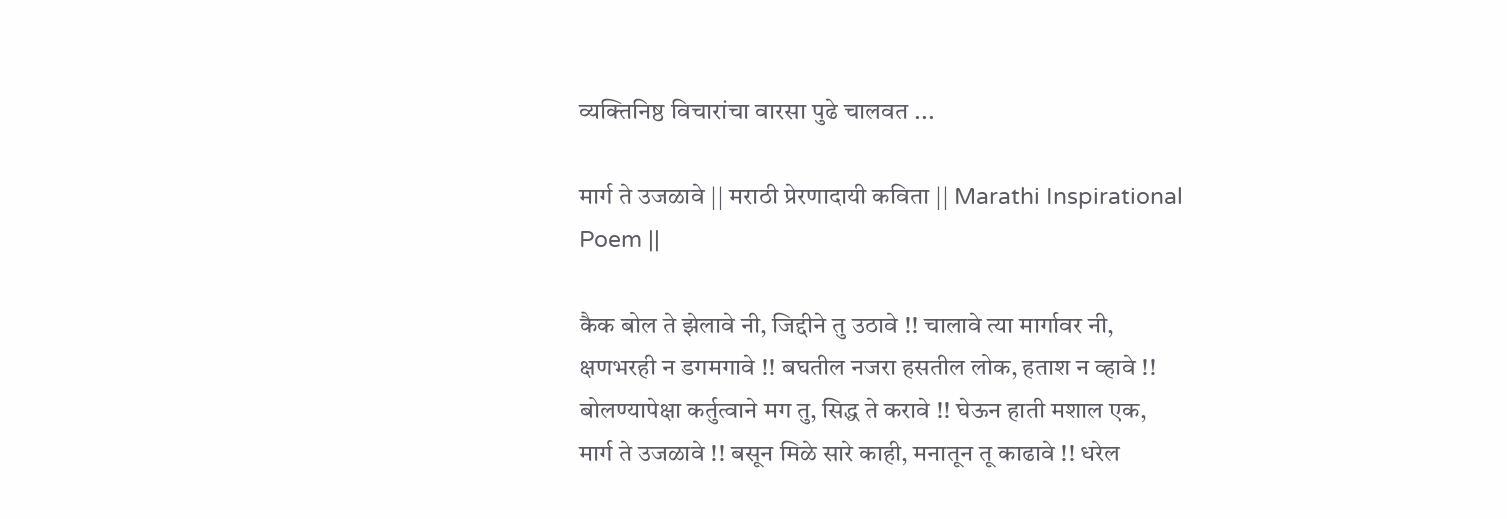व्यक्तिनिष्ठ विचारांचा वारसा पुढे चालवत ...

मार्ग ते उजळावे || मराठी प्रेरणादायी कविता || Marathi Inspirational Poem ||

कैक बोल ते झेलावे नी, जिद्दीने तु उठावे !! चालावे त्या मार्गावर नी, क्षणभरही न डगमगावे !! बघतील नजरा हसतील लोक, हताश न व्हावे !! बोलण्यापेक्षा कर्तुत्वाने मग तु, सिद्ध ते करावे !! घेऊन हाती मशाल एक, मार्ग ते उजळावे !! बसून मिळे सारे काही, मनातून तू काढावे !! धरेल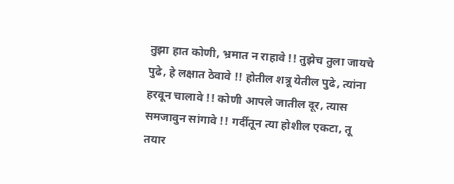तुझा हात कोणी, भ्रमात न राहावे !! तुझेच तुला जायचे पुढे, हे लक्षात ठेवावे !! होतील शत्रू येतील पुढे, त्यांना हरवून चालावे !! कोणी आपले जातील दूर, त्यास समजावुन सांगावे !! गर्दीतून त्या होशील एकटा, तू तयार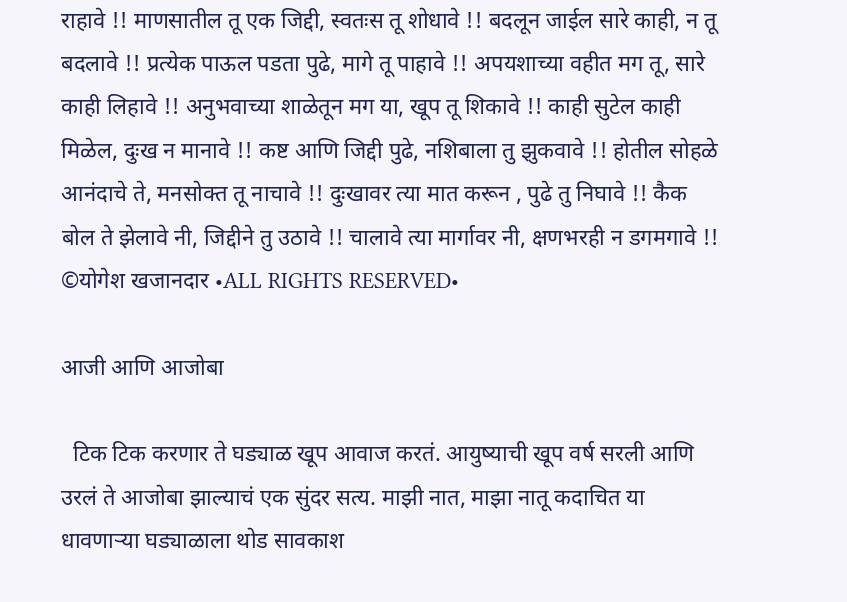राहावे !! माणसातील तू एक जिद्दी, स्वतःस तू शोधावे !! बदलून जाईल सारे काही, न तू बदलावे !! प्रत्येक पाऊल पडता पुढे, मागे तू पाहावे !! अपयशाच्या वहीत मग तू, सारे काही लिहावे !! अनुभवाच्या शाळेतून मग या, खूप तू शिकावे !! काही सुटेल काही मिळेल, दुःख न मानावे !! कष्ट आणि जिद्दी पुढे, नशिबाला तु झुकवावे !! होतील सोहळे आनंदाचे ते, मनसोक्त तू नाचावे !! दुःखावर त्या मात करून , पुढे तु निघावे !! कैक बोल ते झेलावे नी, जिद्दीने तु उठावे !! चालावे त्या मार्गावर नी, क्षणभरही न डगमगावे !! ©योगेश खजानदार •ALL RIGHTS RESERVED•

आजी आणि आजोबा

  टिक टिक करणार ते घड्याळ खूप आवाज करतं. आयुष्याची खूप वर्ष सरली आणि उरलं ते आजोबा झाल्याचं एक सुंदर सत्य. माझी नात, माझा नातू कदाचित या धावणाऱ्या घड्याळाला थोड सावकाश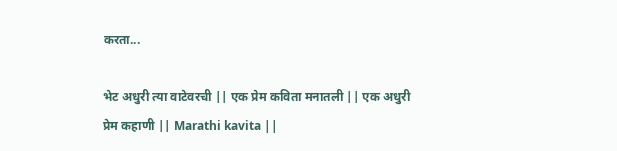करता...

भेट अधुरी त्या वाटेवरची || एक प्रेम कविता मनातली || एक अधुरी प्रेम कहाणी || Marathi kavita ||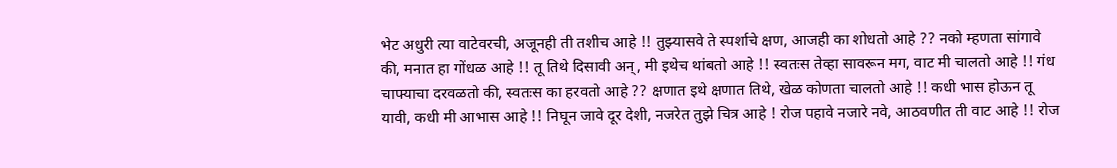भेट अधुरी त्या वाटेवरची, अजूनही ती तशीच आहे !! तुझ्यासवे ते स्पर्शाचे क्षण, आजही का शोधतो आहे ?? नको म्हणता सांगावे की, मनात हा गोंधळ आहे !! तू तिथे दिसावी अन्, मी इथेच थांबतो आहे !! स्वतःस तेव्हा सावरून मग, वाट मी चालतो आहे !! गंध चाफ्याचा दरवळतो की, स्वतःस का हरवतो आहे ?? क्षणात इथे क्षणात तिथे, खेळ कोणता चालतो आहे !! कधी भास होऊन तू यावी, कधी मी आभास आहे !! निघून जावे दूर देशी, नजरेत तुझे चित्र आहे ! रोज पहावे नजारे नवे, आठवणीत ती वाट आहे !! रोज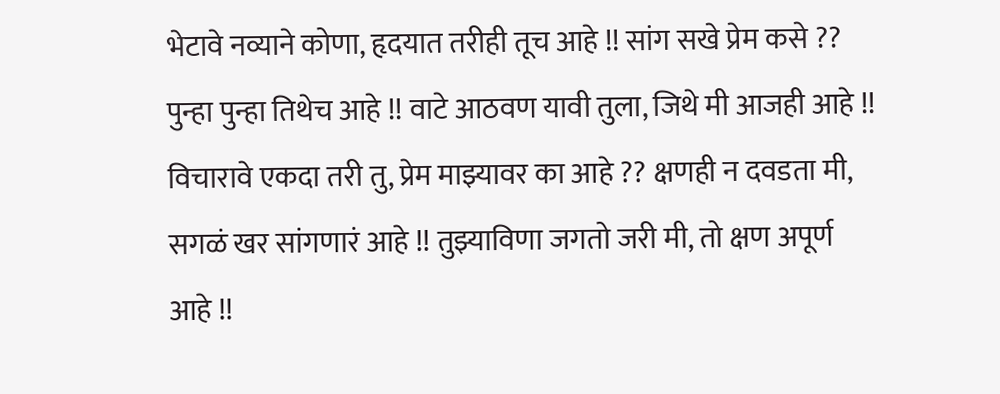भेटावे नव्याने कोणा, हृदयात तरीही तूच आहे !! सांग सखे प्रेम कसे ?? पुन्हा पुन्हा तिथेच आहे !! वाटे आठवण यावी तुला, जिथे मी आजही आहे !! विचारावे एकदा तरी तु, प्रेम माझ्यावर का आहे ?? क्षणही न दवडता मी, सगळं खर सांगणारं आहे !! तुझ्याविणा जगतो जरी मी, तो क्षण अपूर्ण आहे !!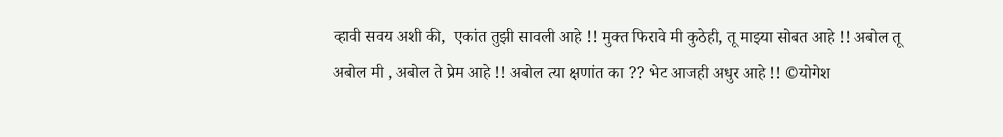व्हावी सवय अशी की,  एकांत तुझी सावली आहे !! मुक्त फिरावे मी कुठेही, तू माझ्या सोबत आहे !! अबोल तू अबोल मी , अबोल ते प्रेम आहे !! अबोल त्या क्षणांत का ?? भेट आजही अधुर आहे !! ©योगेश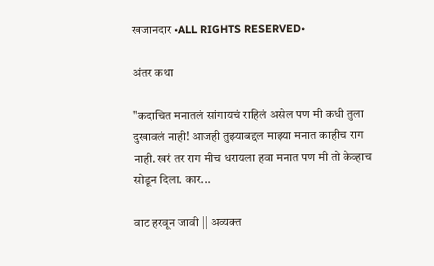खजानदार •ALL RIGHTS RESERVED•

अंतर कथा

"कदाचित मनातलं सांगायचं राहिलं असेल पण मी कधी तुला दुखावलं नाही! आजही तुझ्याबद्दल माझ्या मनात काहीच राग नाही. खरं तर राग मीच धरायला हवा मनात पण मी तो केव्हाच सोडून दिला. कार...

वाट हरवून जावी || अव्यक्त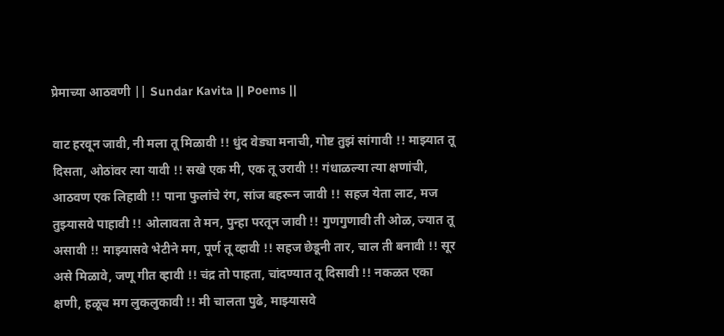प्रेमाच्या आठवणी || Sundar Kavita || Poems ||

वाट हरवून जावी, नी मला तू मिळावी !! धुंद वेड्या मनाची, गोष्ट तुझं सांगावी !! माझ्यात तू दिसता, ओठांवर त्या यावी !! सखे एक मी, एक तू उरावी !! गंधाळल्या त्या क्षणांची, आठवण एक लिहावी !! पाना फुलांचे रंग, सांज बहरून जावी !! सहज येता लाट, मज तुझ्यासवे पाहावी !! ओलावता ते मन, पुन्हा परतून जावी !! गुणगुणावी ती ओळ, ज्यात तू असावी !! माझ्यासवे भेटीने मग, पूर्ण तू व्हावी !! सहज छेडूनी तार, चाल ती बनावी !! सूर असे मिळावे, जणू गीत व्हावी !! चंद्र तो पाहता, चांदण्यात तू दिसावी !! नकळत एका क्षणी, हळूच मग लुकलुकावी !! मी चालता पुढे, माझ्यासवे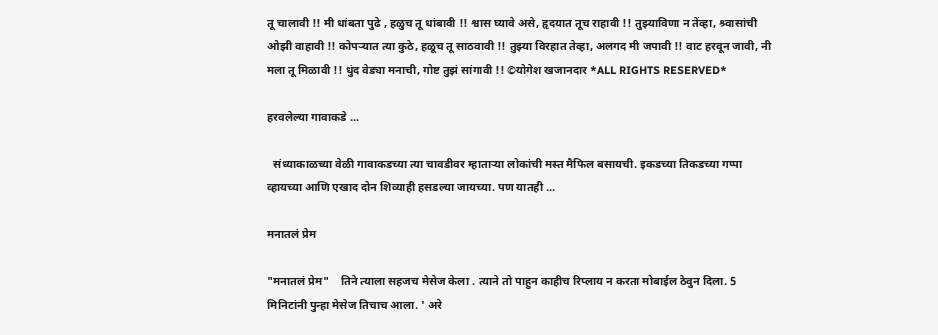तू चालावी !! मी धांबता पुढे , हळुच तू धांबावी !! श्वास घ्यावे असे, हृदयात तूच राहावी !! तुझ्याविणा न तेंव्हा, श्र्वासांची ओझी वाहावी !! कोपऱ्यात त्या कुठे, हळूच तू साठवावी !! तुझ्या विरहात तेव्हा, अलगद मी जपावी !! वाट हरवून जावी, नी मला तू मिळावी !! धुंद वेड्या मनाची, गोष्ट तुझं सांगावी !! ©योगेश खजानदार *ALL RIGHTS RESERVED*

हरवलेल्या गावाकडे ...

  संध्याकाळच्या वेळी गावाकडच्या त्या चावडीवर म्हाताऱ्या लोकांची मस्त मैफिल बसायची. इकडच्या तिकडच्या गप्पा व्हायच्या आणि एखाद दोन शिव्याही हसडल्या जायच्या. पण यातही ...

मनातलं प्रेम

"मनातलं प्रेम"    तिने त्याला सहजच मेसेज केला . त्याने तो पाहुन काहीच रिप्लाय न करता मोबाईल ठेवुन दिला. 5 मिनिटांनी पुन्हा मेसेज तिचाच आला. ' अरे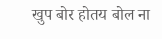खुप बोर होतय बोल ना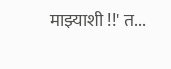माझ्याशी !!' त...